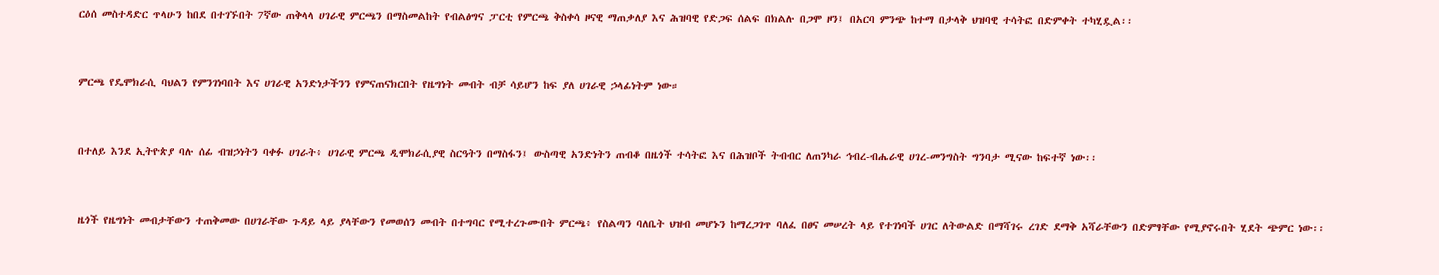ርዕሰ መስተዳድር ጥላሁን ከበደ በተገኙበት 7ኛው ጠቅላላ ሀገራዊ ምርጫን በማስመልከት የብልፅግና ፓርቲ የምርጫ ቅስቀሳ ዞናዊ ማጠቃለያ እና ሕዝባዊ የድጋፍ ሰልፍ በክልሉ በጋሞ ዞን፤ በአርባ ምንጭ ከተማ በታላቅ ህዝባዊ ተሳትፎ በድምቀት ተካሂዷል፡፡


ምርጫ የዴሞክራሲ ባህልን የምንገነባበት እና ሀገራዊ አንድነታችንን የምናጠናክርበት የዜግነት መብት ብቻ ሳይሆን ከፍ ያለ ሀገራዊ ኃላፊነትም ነው።


በተለይ እንደ ኢትዮጵያ ባሉ ሰፊ ብዝኃነትን ባቀፉ ሀገራት፥ ሀገራዊ ምርጫ ዲሞክራሲያዊ ስርዓትን በማስፋን፤ ውስጣዊ አንድነትን ጠብቆ በዜጎች ተሳትፎ እና በሕዝቦች ትብብር ለጠንካራ ኅብረ-ብሔራዊ ሀገረ-መንግስት ግንባታ ሚናው ከፍተኛ ነው፡፡


ዜጎች የዜግነት መብታቸውን ተጠቅመው በሀገራቸው ጉዳይ ላይ ያላቸውን የመወሰን መብት በተግባር የሚተረጉሙበት ምርጫ፥ የስልጣን ባለቤት ህዝብ መሆኑን ከማረጋገጥ ባለፈ በፀና መሠረት ላይ የተገነባች ሀገር ለትውልድ በማሻገሩ ረገድ ደማቅ አሻራቸውን በድምፃቸው የሚያኖሩበት ሂደት ጭምር ነው፡፡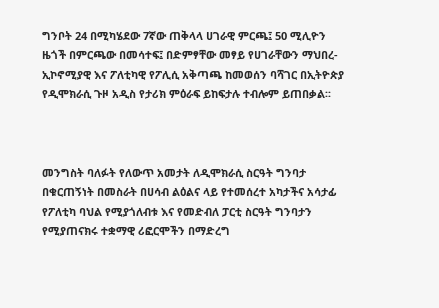ግንቦት 24 በሚካሄደው 7ኛው ጠቅላላ ሀገራዊ ምርጫ፤ 50 ሚሊዮን ዜጎች በምርጫው በመሳተፍ፤ በድምፃቸው መፃይ የሀገራቸውን ማህበረ-ኢኮኖሚያዊ እና ፖለቲካዊ የፖሊሲ አቅጣጫ ከመወሰን ባሻገር በኢትዮጵያ የዲሞክራሲ ጉዞ አዲስ የታሪክ ምዕራፍ ይከፍታሉ ተብሎም ይጠበቃል፡፡



መንግስት ባለፉት የለውጥ አመታት ለዲሞክራሲ ስርዓት ግንባታ በቁርጠኝነት በመስራት በሀሳብ ልዕልና ላይ የተመሰረተ አካታችና አሳታፊ የፖለቲካ ባህል የሚያጎለብቱ እና የመድብለ ፓርቲ ስርዓት ግንባታን የሚያጠናክሩ ተቋማዊ ሪፎርሞችን በማድረግ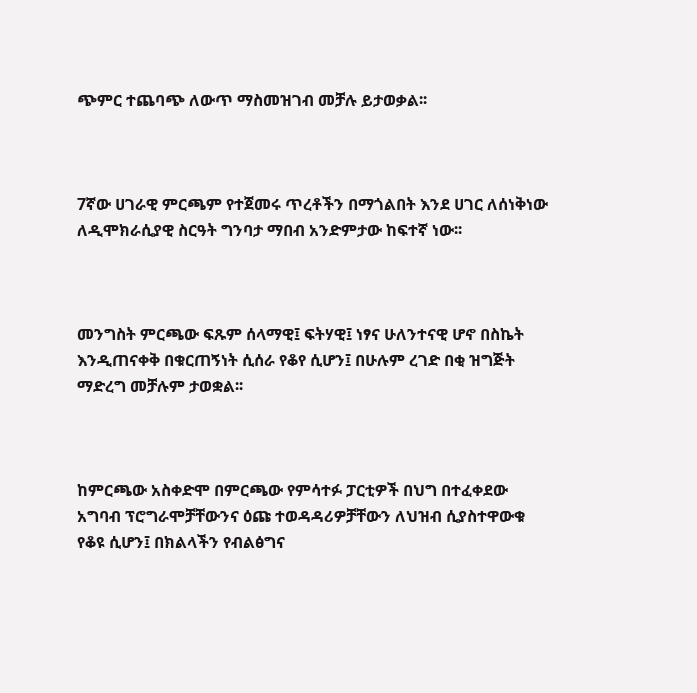ጭምር ተጨባጭ ለውጥ ማስመዝገብ መቻሉ ይታወቃል፡፡



7ኛው ሀገራዊ ምርጫም የተጀመሩ ጥረቶችን በማጎልበት እንደ ሀገር ለሰነቅነው ለዲሞክራሲያዊ ስርዓት ግንባታ ማበብ አንድምታው ከፍተኛ ነው፡፡



መንግስት ምርጫው ፍጹም ሰላማዊ፤ ፍትሃዊ፤ ነፃና ሁለንተናዊ ሆኖ በስኬት እንዲጠናቀቅ በቁርጠኝነት ሲሰራ የቆየ ሲሆን፤ በሁሉም ረገድ በቂ ዝግጅት ማድረግ መቻሉም ታወቋል፡፡



ከምርጫው አስቀድሞ በምርጫው የምሳተፉ ፓርቲዎች በህግ በተፈቀደው አግባብ ፕሮግራሞቻቸውንና ዕጩ ተወዳዳሪዎቻቸውን ለህዝብ ሲያስተዋውቁ የቆዩ ሲሆን፤ በክልላችን የብልፅግና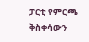ፓርቲ የምርጫ ቅስቀሳውን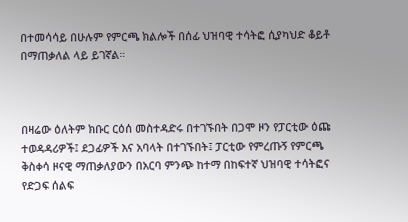በተመሳሳይ በሁሉም የምርጫ ክልሎች በሰፊ ህዝባዊ ተሳትፎ ሲያካህድ ቆይቶ በማጠቃለል ላይ ይገኛል።



በዛሬው ዕለትም ክቡር ርዕሰ መስተዳድሩ በተገኙበት በጋሞ ዞን የፓርቲው ዕጩ ተወዳዳሪዎች፤ ደጋፊዎች እና አባላት በተገኙበት፤ ፓርቲው የምረጡኝ የምርጫ ቅስቀሳ ዞናዊ ማጠቃለያውን በአርባ ምንጭ ከተማ በከፍተኛ ህዝባዊ ተሳትፎና የድጋፍ ሰልፍ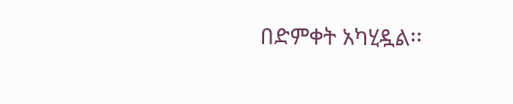በድምቀት አካሂዷል፡፡